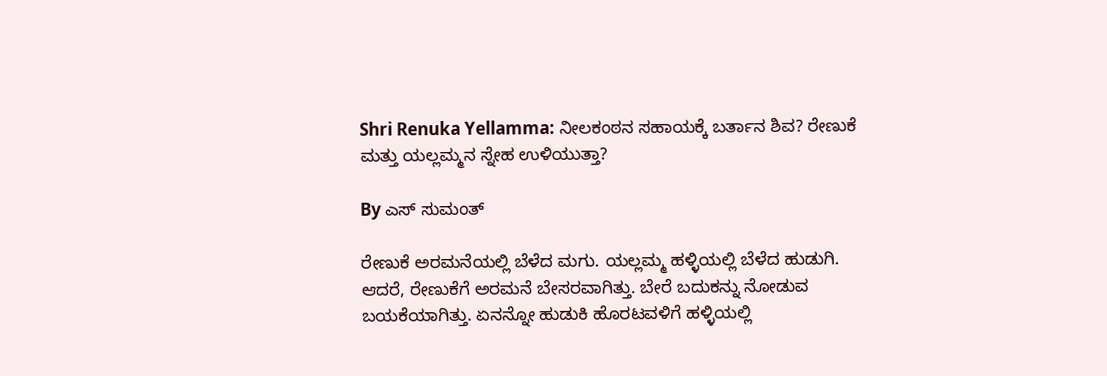Shri Renuka Yellamma: ನೀಲಕಂಠನ ಸಹಾಯಕ್ಕೆ ಬರ್ತಾನ ಶಿವ? ರೇಣುಕೆ ಮತ್ತು ಯಲ್ಲಮ್ಮನ ಸ್ನೇಹ ಉಳಿಯುತ್ತಾ?

By ಎಸ್ ಸುಮಂತ್

ರೇಣುಕೆ ಅರಮನೆಯಲ್ಲಿ ಬೆಳೆದ ಮಗು. ಯಲ್ಲಮ್ಮ ಹಳ್ಳಿಯಲ್ಲಿ ಬೆಳೆದ ಹುಡುಗಿ. ಆದರೆ, ರೇಣುಕೆಗೆ ಅರಮನೆ ಬೇಸರವಾಗಿತ್ತು. ಬೇರೆ ಬದುಕನ್ನು ನೋಡುವ ಬಯಕೆಯಾಗಿತ್ತು. ಏನನ್ನೋ ಹುಡುಕಿ ಹೊರಟವಳಿಗೆ ಹಳ್ಳಿಯಲ್ಲಿ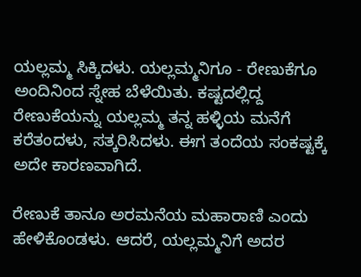ಯಲ್ಲಮ್ಮ ಸಿಕ್ಕಿದಳು. ಯಲ್ಲಮ್ಮನಿಗೂ - ರೇಣುಕೆಗೂ ಅಂದಿನಿಂದ ಸ್ನೇಹ ಬೆಳೆಯಿತು. ಕಷ್ಟದಲ್ಲಿದ್ದ ರೇಣುಕೆಯನ್ನು ಯಲ್ಲಮ್ಮ ತನ್ನ ಹಳ್ಳಿಯ ಮನೆಗೆ ಕರೆತಂದಳು, ಸತ್ಕರಿಸಿದಳು. ಈಗ ತಂದೆಯ ಸಂಕಷ್ಟಕ್ಕೆ ಅದೇ ಕಾರಣವಾಗಿದೆ.

ರೇಣುಕೆ ತಾನೂ ಅರಮನೆಯ ಮಹಾರಾಣಿ ಎಂದು ಹೇಳಿಕೊಂಡಳು. ಆದರೆ, ಯಲ್ಲಮ್ಮನಿಗೆ ಅದರ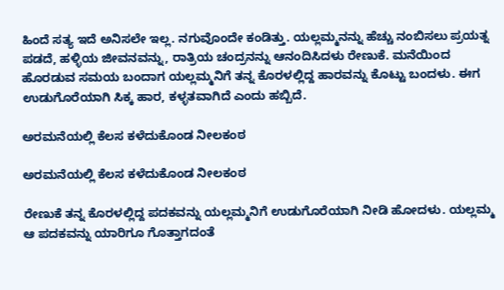ಹಿಂದೆ ಸತ್ಯ ಇದೆ ಅನಿಸಲೇ ಇಲ್ಲ. ನಗುವೊಂದೇ ಕಂಡಿತ್ತು. ಯಲ್ಲಮ್ಮನನ್ನು ಹೆಚ್ಚು ನಂಬಿಸಲು ಪ್ರಯತ್ನ ಪಡದೆ, ಹಳ್ಳಿಯ ಜೀವನವನ್ನು, ರಾತ್ರಿಯ ಚಂದ್ರನನ್ನು ಆನಂದಿಸಿದಳು ರೇಣುಕೆ. ಮನೆಯಿಂದ ಹೊರಡುವ ಸಮಯ ಬಂದಾಗ ಯಲ್ಲಮ್ಮನಿಗೆ ತನ್ನ ಕೊರಳಲ್ಲಿದ್ದ ಹಾರವನ್ನು ಕೊಟ್ಟು ಬಂದಳು. ಈಗ ಉಡುಗೊರೆಯಾಗಿ ಸಿಕ್ಕ ಹಾರ, ಕಳ್ಳತವಾಗಿದೆ ಎಂದು ಹಬ್ಬಿದೆ.

ಅರಮನೆಯಲ್ಲಿ ಕೆಲಸ ಕಳೆದುಕೊಂಡ ನೀಲಕಂಠ

ಅರಮನೆಯಲ್ಲಿ ಕೆಲಸ ಕಳೆದುಕೊಂಡ ನೀಲಕಂಠ

ರೇಣುಕೆ ತನ್ನ ಕೊರಳಲ್ಲಿದ್ದ ಪದಕವನ್ನು ಯಲ್ಲಮ್ಮನಿಗೆ ಉಡುಗೊರೆಯಾಗಿ ನೀಡಿ ಹೋದಳು. ಯಲ್ಲಮ್ಮ ಆ ಪದಕವನ್ನು ಯಾರಿಗೂ ಗೊತ್ತಾಗದಂತೆ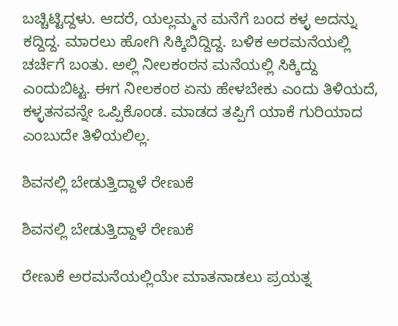ಬಚ್ಚಿಟ್ಟಿದ್ದಳು. ಆದರೆ, ಯಲ್ಲಮ್ಮನ ಮನೆಗೆ ಬಂದ ಕಳ್ಳ ಅದನ್ನು ಕದ್ದಿದ್ದ. ಮಾರಲು ಹೋಗಿ ಸಿಕ್ಕಿಬಿದ್ದಿದ್ದ. ಬಳಿಕ ಅರಮನೆಯಲ್ಲಿ ಚರ್ಚೆಗೆ ಬಂತು. ಅಲ್ಲಿ ನೀಲಕಂಠನ ಮನೆಯಲ್ಲಿ ಸಿಕ್ಕಿದ್ದು ಎಂದುಬಿಟ್ಟ. ಈಗ ನೀಲಕಂಠ ಏನು ಹೇಳಬೇಕು ಎಂದು ತಿಳಿಯದೆ, ಕಳ್ಳತನವನ್ನೇ ಒಪ್ಪಿಕೊಂಡ. ಮಾಡದ ತಪ್ಪಿಗೆ ಯಾಕೆ ಗುರಿಯಾದ ಎಂಬುದೇ ತಿಳಿಯಲಿಲ್ಲ.

ಶಿವನಲ್ಲಿ ಬೇಡುತ್ತಿದ್ದಾಳೆ ರೇಣುಕೆ

ಶಿವನಲ್ಲಿ ಬೇಡುತ್ತಿದ್ದಾಳೆ ರೇಣುಕೆ

ರೇಣುಕೆ ಅರಮನೆಯಲ್ಲಿಯೇ ಮಾತನಾಡಲು ಪ್ರಯತ್ನ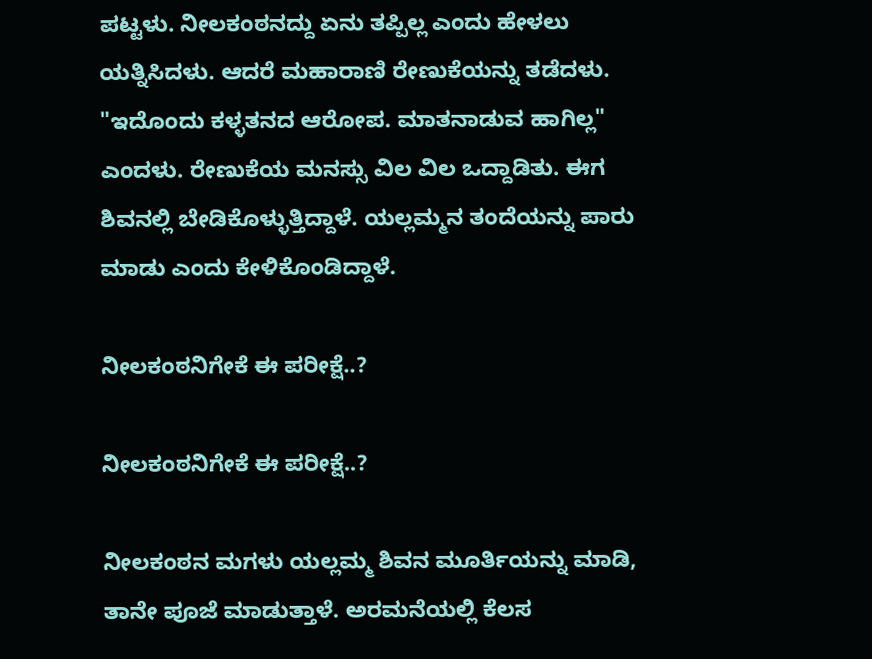ಪಟ್ಟಳು. ನೀಲಕಂಠನದ್ದು ಏನು ತಪ್ಪಿಲ್ಲ ಎಂದು ಹೇಳಲು ಯತ್ನಿಸಿದಳು. ಆದರೆ ಮಹಾರಾಣಿ ರೇಣುಕೆಯನ್ನು ತಡೆದಳು. "ಇದೊಂದು ಕಳ್ಳತನದ ಆರೋಪ. ಮಾತನಾಡುವ ಹಾಗಿಲ್ಲ" ಎಂದಳು. ರೇಣುಕೆಯ ಮನಸ್ಸು ವಿಲ ವಿಲ ಒದ್ದಾಡಿತು. ಈಗ ಶಿವನಲ್ಲಿ ಬೇಡಿಕೊಳ್ಳುತ್ತಿದ್ದಾಳೆ. ಯಲ್ಲಮ್ಮನ ತಂದೆಯನ್ನು ಪಾರು ಮಾಡು ಎಂದು ಕೇಳಿಕೊಂಡಿದ್ದಾಳೆ.

ನೀಲಕಂಠನಿಗೇಕೆ ಈ ಪರೀಕ್ಷೆ..?

ನೀಲಕಂಠನಿಗೇಕೆ ಈ ಪರೀಕ್ಷೆ..?

ನೀಲಕಂಠನ ಮಗಳು ಯಲ್ಲಮ್ಮ ಶಿವನ ಮೂರ್ತಿಯನ್ನು ಮಾಡಿ, ತಾನೇ ಪೂಜೆ ಮಾಡುತ್ತಾಳೆ‌. ಅರಮನೆಯಲ್ಲಿ ಕೆಲಸ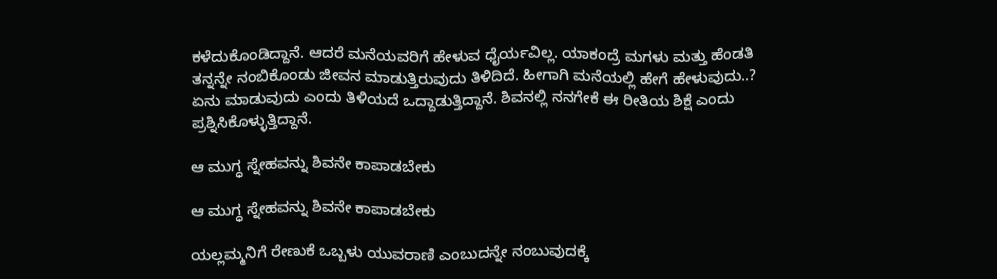ಕಳೆದುಕೊಂಡಿದ್ದಾನೆ. ಆದರೆ ಮನೆಯವರಿಗೆ ಹೇಳುವ ಧೈರ್ಯವಿಲ್ಲ. ಯಾಕಂದ್ರೆ ಮಗಳು ಮತ್ತು ಹೆಂಡತಿ ತನ್ನನ್ನೇ ನಂಬಿಕೊಂಡು ಜೀವನ ಮಾಡುತ್ತಿರುವುದು ತಿಳಿದಿದೆ. ಹೀಗಾಗಿ ಮನೆಯಲ್ಲಿ ಹೇಗೆ ಹೇಳುವುದು..? ಏನು ಮಾಡುವುದು ಎಂದು ತಿಳಿಯದೆ ಒದ್ದಾಡುತ್ತಿದ್ದಾನೆ. ಶಿವನಲ್ಲಿ ನನಗೇಕೆ ಈ ರೀತಿಯ ಶಿಕ್ಷೆ ಎಂದು ಪ್ರಶ್ನಿಸಿಕೊಳ್ಳುತ್ತಿದ್ದಾನೆ.

ಆ ಮುಗ್ಧ ಸ್ನೇಹವನ್ನು ಶಿವನೇ‌ ಕಾಪಾಡಬೇಕು

ಆ ಮುಗ್ಧ ಸ್ನೇಹವನ್ನು ಶಿವನೇ‌ ಕಾಪಾಡಬೇಕು

ಯಲ್ಲಮ್ಮನಿಗೆ ರೇಣುಕೆ ಒಬ್ಬಳು ಯುವರಾಣಿ ಎಂಬುದನ್ನೇ ನಂಬುವುದಕ್ಕೆ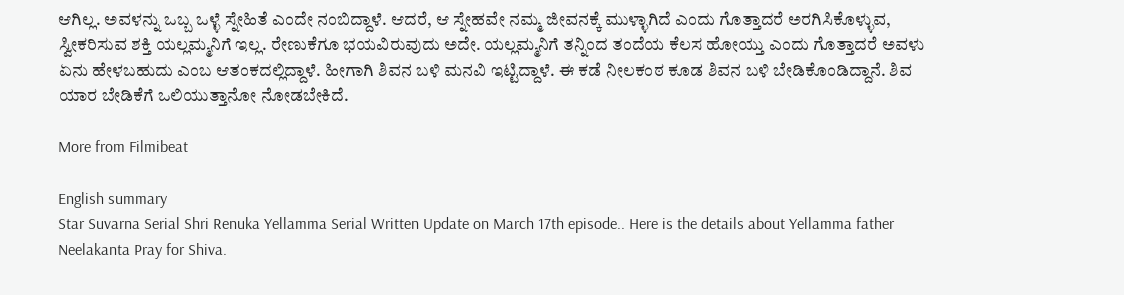ಆಗಿಲ್ಲ. ಅವಳನ್ನು ಒಬ್ಬ ಒಳ್ಳೆ ಸ್ನೇಹಿತೆ ಎಂದೇ ನಂಬಿದ್ದಾಳೆ. ಆದರೆ, ಆ ಸ್ನೇಹವೇ ನಮ್ಮ ಜೀವನಕ್ಕೆ ಮುಳ್ಳಾಗಿದೆ ಎಂದು ಗೊತ್ತಾದರೆ ಅರಗಿಸಿಕೊಳ್ಳುವ, ಸ್ವೀಕರಿಸುವ ಶಕ್ತಿ ಯಲ್ಲಮ್ಮನಿಗೆ ಇಲ್ಲ. ರೇಣುಕೆಗೂ ಭಯವಿರುವುದು ಅದೇ. ಯಲ್ಲಮ್ಮನಿಗೆ ತನ್ನಿಂದ ತಂದೆಯ ಕೆಲಸ ಹೋಯ್ತು ಎಂದು ಗೊತ್ತಾದರೆ ಅವಳು ಏನು ಹೇಳಬಹುದು ಎಂಬ ಆತಂಕದಲ್ಲಿದ್ದಾಳೆ. ಹೀಗಾಗಿ ಶಿವನ‌ ಬಳಿ‌ ಮನವಿ ಇಟ್ಟಿದ್ದಾಳೆ. ಈ ಕಡೆ ನೀಲಕಂಠ ಕೂಡ ಶಿವನ ಬಳಿ ಬೇಡಿಕೊಂಡಿದ್ದಾನೆ. ಶಿವ ಯಾರ ಬೇಡಿಕೆಗೆ ಒಲಿಯುತ್ತಾನೋ ನೋಡಬೇಕಿದೆ.

More from Filmibeat

English summary
Star Suvarna Serial Shri Renuka Yellamma Serial Written Update on March 17th episode.. Here is the details about Yellamma father Neelakanta Pray for Shiva.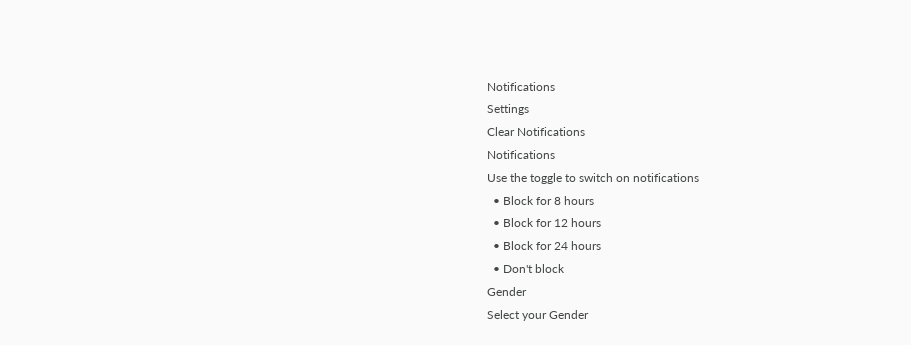Notifications
Settings
Clear Notifications
Notifications
Use the toggle to switch on notifications
  • Block for 8 hours
  • Block for 12 hours
  • Block for 24 hours
  • Don't block
Gender
Select your Gender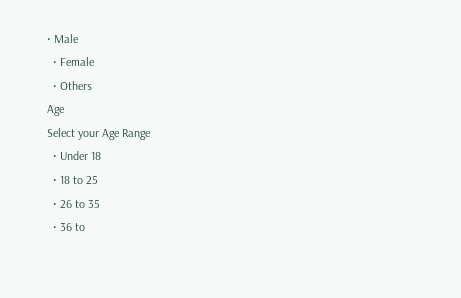• Male
  • Female
  • Others
Age
Select your Age Range
  • Under 18
  • 18 to 25
  • 26 to 35
  • 36 to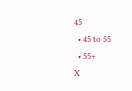45
  • 45 to 55
  • 55+
X